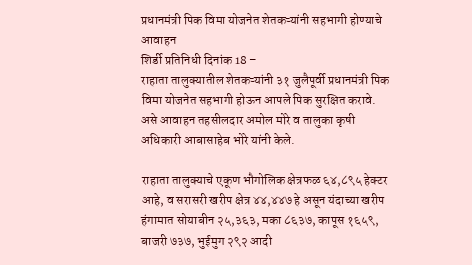प्रधानमंत्री पिक विमा योजनेत शेतकऱ्यांनी सहभागी होण्याचे आवाहन
शिर्डी प्रतिनिधी दिनांक 18 –
राहाता तालुक्यातील शेतकऱ्यांनी ३१ जुलैपूर्वी प्रधानमंत्री पिक विमा योजनेत सहभागी होऊन आपले पिक सुरक्षित करावे. असे आवाहन तहसीलदार अमोल मोरे व तालुका कृषी अधिकारी आबासाहेब भोरे यांनी केले.

राहाता तालुक्याचे एकूण भौगोलिक क्षेत्रफळ ६४,८९५ हेक्टर आहे, व सरासरी खरीप क्षेत्र ४४,४४७ हे असून यंदाच्या खरीप हंगामात सोयाबीन २५,३६३, मका ८६३७, कापूस १६५९, बाजरी ७३७, भुईमुग २९२ आदी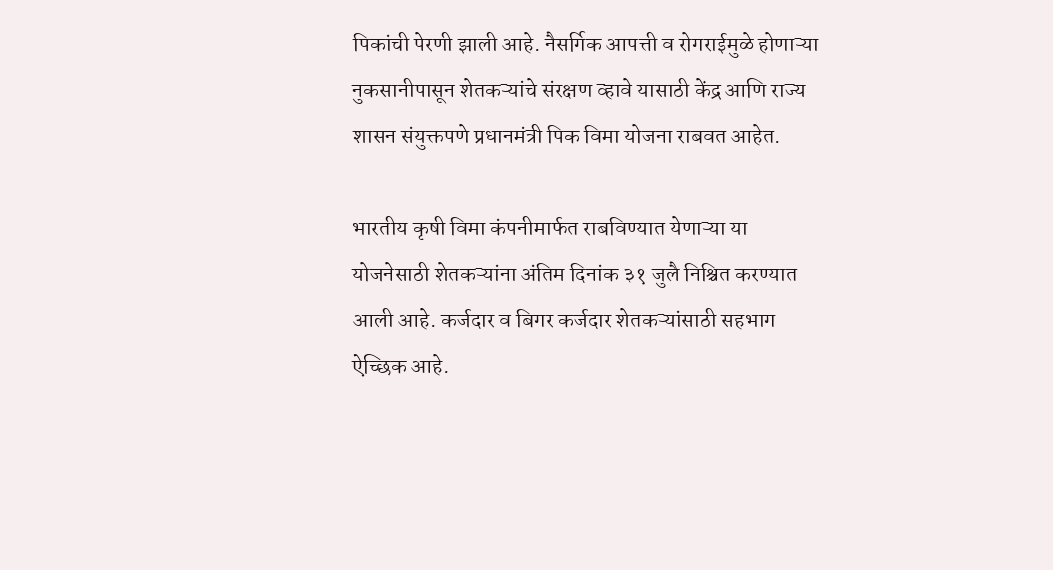पिकांची पेरणी झाली आहे. नैसर्गिक आपत्ती व रोगराईमुळे होणाऱ्या नुकसानीपासून शेतकऱ्यांचे संरक्षण व्हावे यासाठी केंद्र आणि राज्य शासन संयुक्तपणे प्रधानमंत्री पिक विमा योजना राबवत आहेत.

भारतीय कृषी विमा कंपनीमार्फत राबविण्यात येणाऱ्या या योजनेसाठी शेतकऱ्यांना अंतिम दिनांक ३१ जुलै निश्चित करण्यात आली आहे. कर्जदार व बिगर कर्जदार शेतकऱ्यांसाठी सहभाग ऐच्छिक आहे.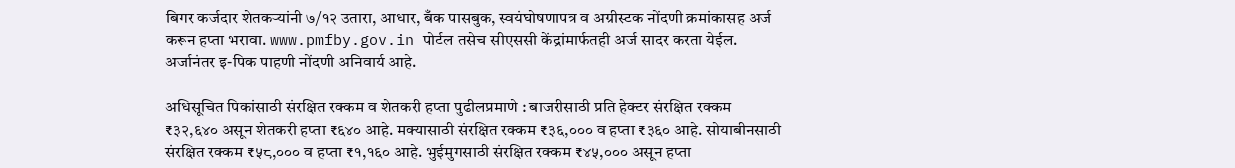बिगर कर्जदार शेतकऱ्यांनी ७/१२ उतारा, आधार, बँक पासबुक, स्वयंघोषणापत्र व अग्रीस्टक नोंदणी क्रमांकासह अर्ज करून हप्ता भरावा. www.pmfby.gov.in पोर्टल तसेच सीएससी केंद्रांमार्फतही अर्ज सादर करता येईल. अर्जानंतर इ-पिक पाहणी नोंदणी अनिवार्य आहे.

अधिसूचित पिकांसाठी संरक्षित रक्कम व शेतकरी हप्ता पुढीलप्रमाणे : बाजरीसाठी प्रति हेक्टर संरक्षित रक्कम ₹३२,६४० असून शेतकरी हप्ता ₹६४० आहे. मक्यासाठी संरक्षित रक्कम ₹३६,००० व हप्ता ₹३६० आहे. सोयाबीनसाठी संरक्षित रक्कम ₹५८,००० व हप्ता ₹१,१६० आहे. भुईमुगसाठी संरक्षित रक्कम ₹४५,००० असून हप्ता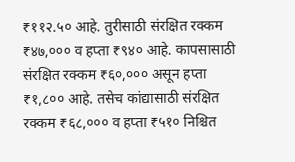₹११२.५० आहे. तुरीसाठी संरक्षित रक्कम ₹४७,००० व हप्ता ₹९४० आहे. कापसासाठी संरक्षित रक्कम ₹६०,००० असून हप्ता ₹१,८०० आहे. तसेच कांद्यासाठी संरक्षित रक्कम ₹६८,००० व हप्ता ₹५१० निश्चित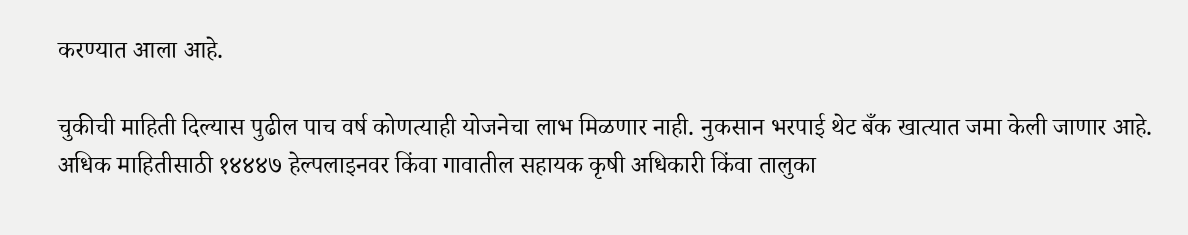करण्यात आला आहे.

चुकीची माहिती दिल्यास पुढील पाच वर्ष कोणत्याही योजनेचा लाभ मिळणार नाही. नुकसान भरपाई थेट बँक खात्यात जमा केली जाणार आहे. अधिक माहितीसाठी १४४४७ हेल्पलाइनवर किंवा गावातील सहायक कृषी अधिकारी किंवा तालुका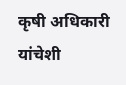कृषी अधिकारी यांचेशी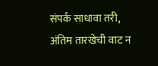संपर्क साधावा तरी, अंतिम तारखेची वाट न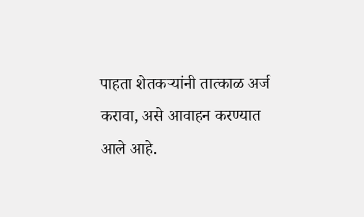पाहता शेतकऱ्यांनी तात्काळ अर्ज करावा, असे आवाहन करण्यात आले आहे.